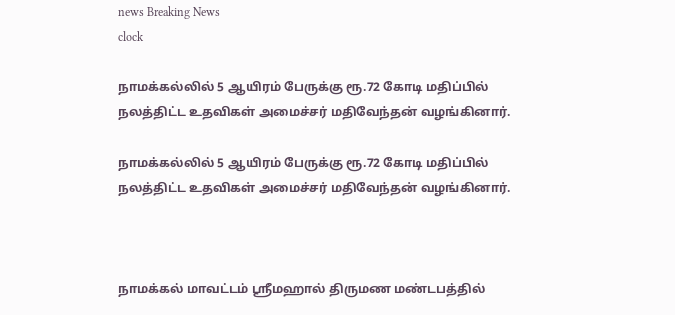news Breaking News
clock

நாமக்கல்லில் 5 ஆயிரம் பேருக்கு ரூ.72 கோடி மதிப்பில் நலத்திட்ட உதவிகள் அமைச்சர் மதிவேந்தன் வழங்கினார்.

நாமக்கல்லில் 5 ஆயிரம் பேருக்கு ரூ.72 கோடி மதிப்பில் நலத்திட்ட உதவிகள் அமைச்சர் மதிவேந்தன் வழங்கினார்.



நாமக்கல் மாவட்டம் ஸ்ரீமஹால் திருமண மண்டபத்தில்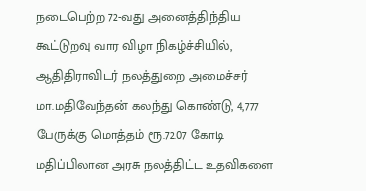நடைபெற்ற 72-வது அனைத்திந்திய கூட்டுறவு வார விழா நிகழ்ச்சியில், ஆதிதிராவிடர் நலத்துறை அமைச்சர் மா.மதிவேந்தன் கலந்து கொண்டு, 4,777 பேருக்கு மொத்தம் ரூ.72.07 கோடி மதிப்பிலான அரசு நலத்திட்ட உதவிகளை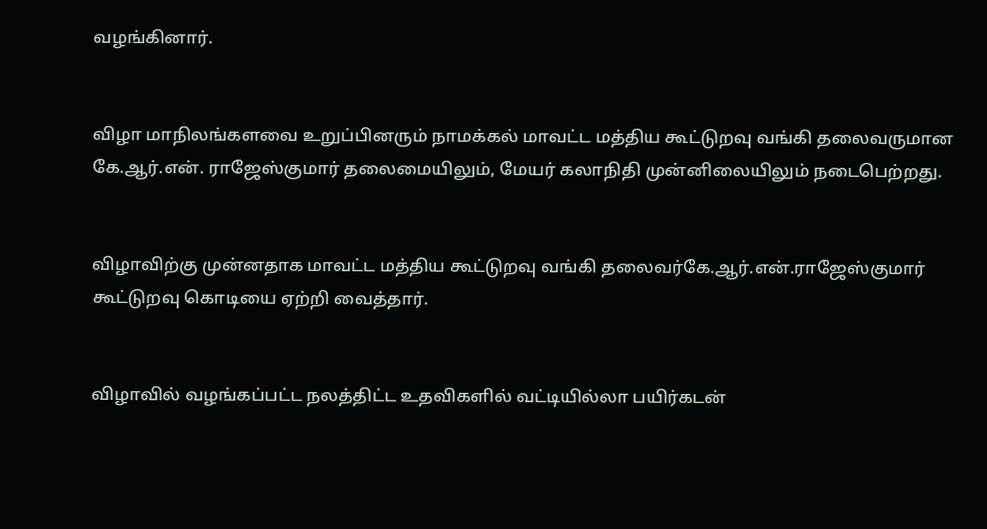வழங்கினார்.


விழா மாநிலங்களவை உறுப்பினரும் நாமக்கல் மாவட்ட மத்திய கூட்டுறவு வங்கி தலைவருமான கே.ஆர்.என். ராஜேஸ்குமார் தலைமையிலும், மேயர் கலாநிதி முன்னிலையிலும் நடைபெற்றது.


விழாவிற்கு முன்னதாக மாவட்ட மத்திய கூட்டுறவு வங்கி தலைவர்கே.ஆர்.என்.ராஜேஸ்குமார் கூட்டுறவு கொடியை ஏற்றி வைத்தார்.


விழாவில் வழங்கப்பட்ட நலத்திட்ட உதவிகளில் வட்டியில்லா பயிர்கடன்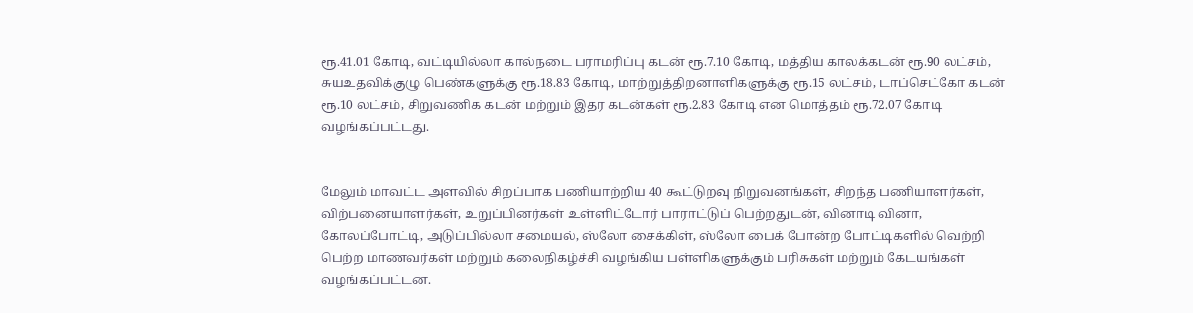ரூ.41.01 கோடி, வட்டியில்லா கால்நடை பராமரிப்பு கடன் ரூ.7.10 கோடி, மத்திய காலக்கடன் ரூ.90 லட்சம், சுயஉதவிக்குழு பெண்களுக்கு ரூ.18.83 கோடி, மாற்றுத்திறனாளிகளுக்கு ரூ.15 லட்சம், டாப்செட்கோ கடன் ரூ.10 லட்சம், சிறுவணிக கடன் மற்றும் இதர கடன்கள் ரூ.2.83 கோடி என மொத்தம் ரூ.72.07 கோடி வழங்கப்பட்டது.


மேலும் மாவட்ட அளவில் சிறப்பாக பணியாற்றிய 40 கூட்டுறவு நிறுவனங்கள், சிறந்த பணியாளர்கள், விற்பனையாளர்கள், உறுப்பினர்கள் உள்ளிட்டோர் பாராட்டுப் பெற்றதுடன், வினாடி வினா, கோலப்போட்டி, அடுப்பில்லா சமையல், ஸ்லோ சைக்கிள், ஸ்லோ பைக் போன்ற போட்டிகளில் வெற்றி பெற்ற மாணவர்கள் மற்றும் கலைநிகழ்ச்சி வழங்கிய பள்ளிகளுக்கும் பரிசுகள் மற்றும் கேடயங்கள் வழங்கப்பட்டன.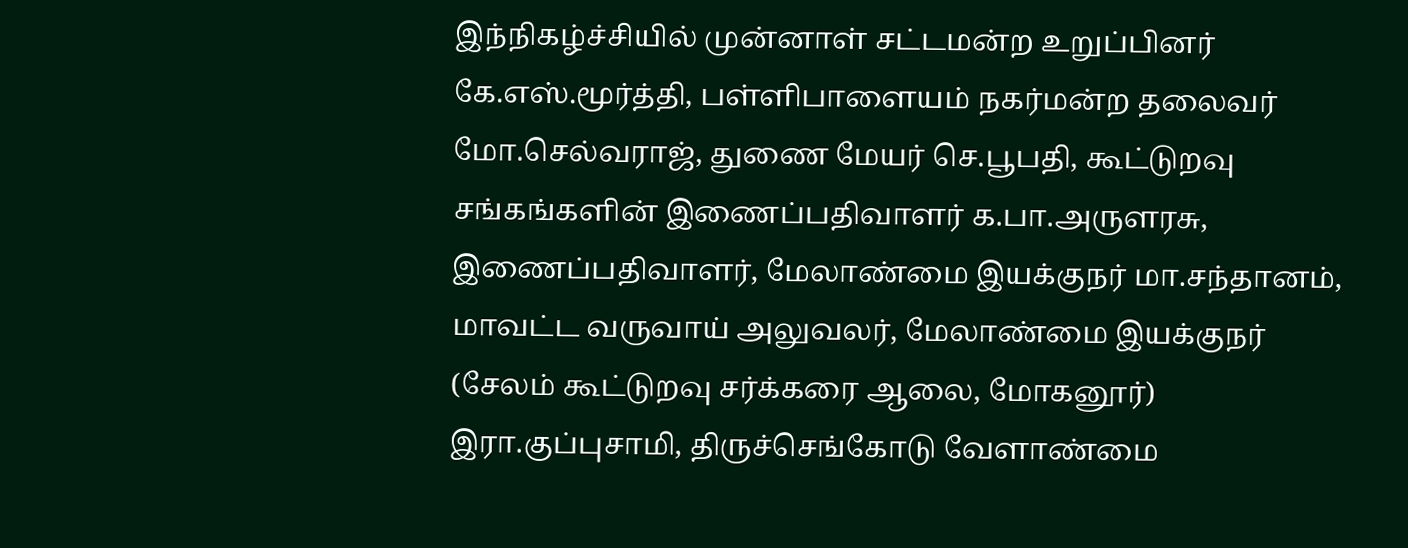இந்நிகழ்ச்சியில் முன்னாள் சட்டமன்ற உறுப்பினர் கே.எஸ்.மூர்த்தி, பள்ளிபாளையம் நகர்மன்ற தலைவர் மோ.செல்வராஜ், துணை மேயர் செ.பூபதி, கூட்டுறவு சங்கங்களின் இணைப்பதிவாளர் க.பா.அருளரசு, இணைப்பதிவாளர், மேலாண்மை இயக்குநர் மா.சந்தானம், மாவட்ட வருவாய் அலுவலர், மேலாண்மை இயக்குநர் (சேலம் கூட்டுறவு சர்க்கரை ஆலை, மோகனூர்) இரா.குப்புசாமி, திருச்செங்கோடு வேளாண்மை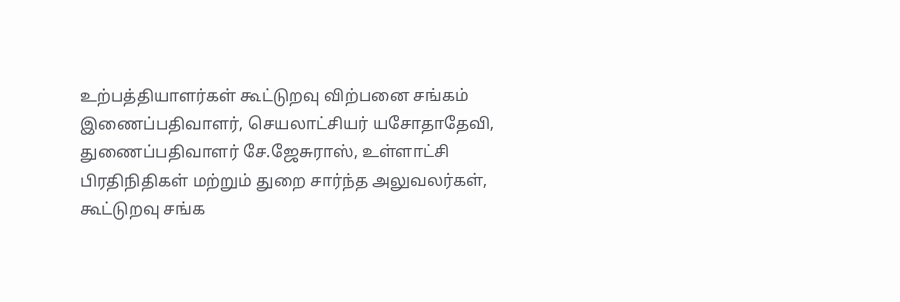உற்பத்தியாளர்கள் கூட்டுறவு விற்பனை சங்கம் இணைப்பதிவாளர், செயலாட்சியர் யசோதாதேவி, துணைப்பதிவாளர் சே.ஜேசுராஸ், உள்ளாட்சி பிரதிநிதிகள் மற்றும் துறை சார்ந்த அலுவலர்கள், கூட்டுறவு சங்க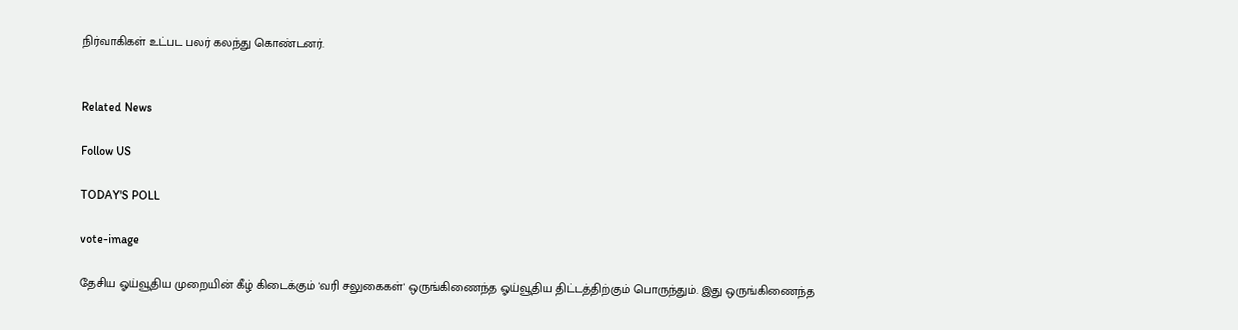நிர்வாகிகள் உட்பட பலர் கலந்து கொண்டனர்.


Related News

Follow US

TODAY'S POLL

vote-image

தேசிய ஓய்வூதிய முறையின் கீழ் கிடைக்கும் 'வரி சலுகைகள்' ஒருங்கிணைந்த ஓய்வூதிய திட்டத்திற்கும் பொருந்தும். இது ஒருங்கிணைந்த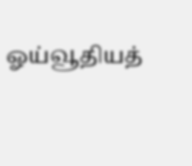ஓய்வூதியத்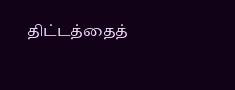திட்டத்தைத்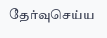தேர்வுசெய்ய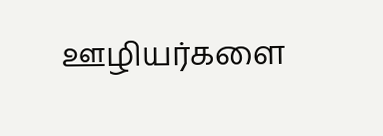ஊழியர்களை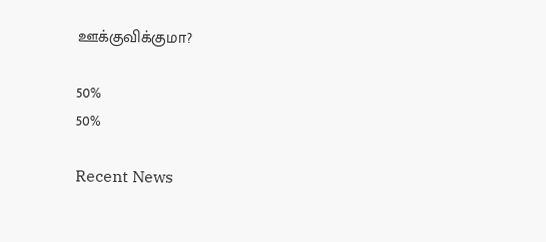ஊக்குவிக்குமா?

50%
50%

Recent News